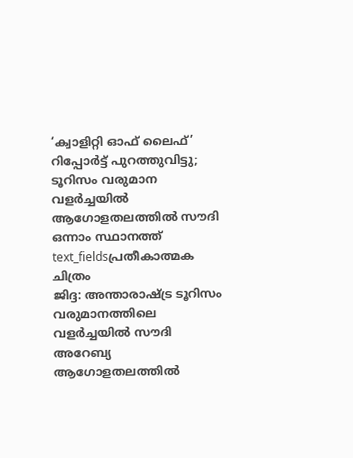‘ക്വാളിറ്റി ഓഫ് ലൈഫ്’ റിപ്പോർട്ട് പുറത്തുവിട്ടു; ടൂറിസം വരുമാന വളർച്ചയിൽ ആഗോളതലത്തിൽ സൗദി ഒന്നാം സ്ഥാനത്ത്
text_fieldsപ്രതീകാത്മക ചിത്രം
ജിദ്ദ: അന്താരാഷ്ട്ര ടൂറിസം വരുമാനത്തിലെ വളർച്ചയിൽ സൗദി അറേബ്യ ആഗോളതലത്തിൽ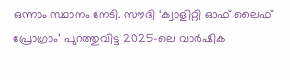ഒന്നാം സ്ഥാനം നേടി. സൗദി ‘ക്വാളിറ്റി ഓഫ് ലൈഫ് പ്രോഗ്രാം’ പുറത്തുവിട്ട 2025-ലെ വാർഷിക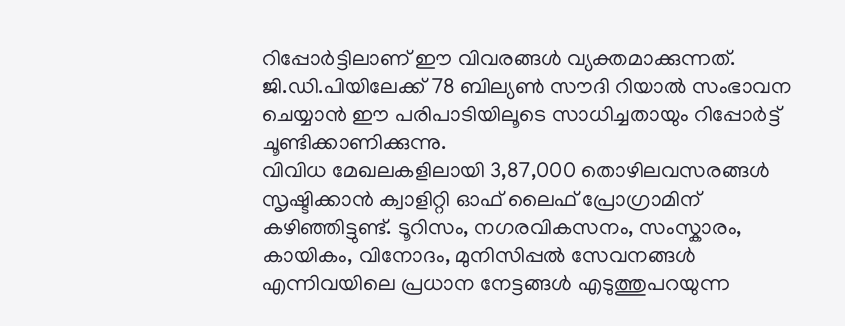റിപ്പോർട്ടിലാണ് ഈ വിവരങ്ങൾ വ്യക്തമാക്കുന്നത്. ജി.ഡി.പിയിലേക്ക് 78 ബില്യൺ സൗദി റിയാൽ സംഭാവന ചെയ്യാൻ ഈ പരിപാടിയിലൂടെ സാധിച്ചതായും റിപ്പോർട്ട് ചൂണ്ടിക്കാണിക്കുന്നു.
വിവിധ മേഖലകളിലായി 3,87,000 തൊഴിലവസരങ്ങൾ സൃഷ്ടിക്കാൻ ക്വാളിറ്റി ഓഫ് ലൈഫ് പ്രോഗ്രാമിന് കഴിഞ്ഞിട്ടുണ്ട്. ടൂറിസം, നഗരവികസനം, സംസ്കാരം, കായികം, വിനോദം, മുനിസിപ്പൽ സേവനങ്ങൾ എന്നിവയിലെ പ്രധാന നേട്ടങ്ങൾ എടുത്തുപറയുന്ന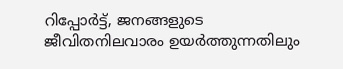റിപ്പോർട്ട്, ജനങ്ങളുടെ ജീവിതനിലവാരം ഉയർത്തുന്നതിലും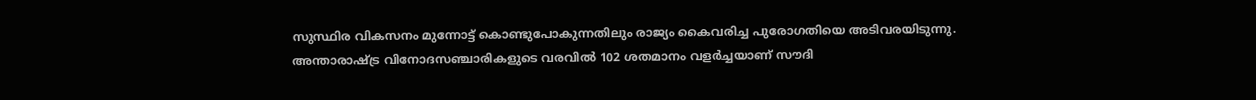സുസ്ഥിര വികസനം മുന്നോട്ട് കൊണ്ടുപോകുന്നതിലും രാജ്യം കൈവരിച്ച പുരോഗതിയെ അടിവരയിടുന്നു.
അന്താരാഷ്ട്ര വിനോദസഞ്ചാരികളുടെ വരവിൽ 102 ശതമാനം വളർച്ചയാണ് സൗദി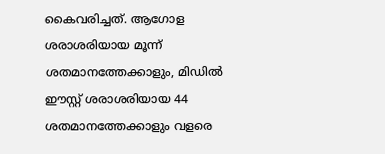കൈവരിച്ചത്. ആഗോള ശരാശരിയായ മൂന്ന് ശതമാനത്തേക്കാളും, മിഡിൽ ഈസ്റ്റ് ശരാശരിയായ 44 ശതമാനത്തേക്കാളും വളരെ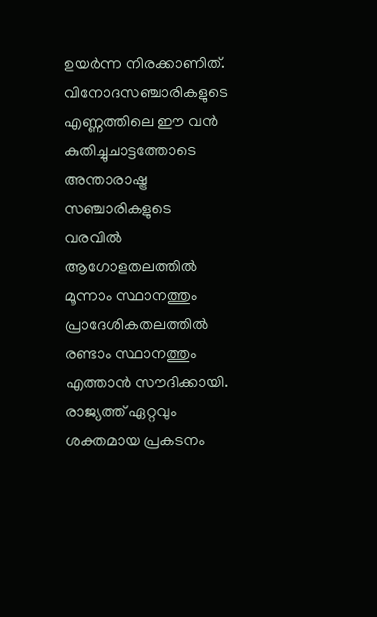ഉയർന്ന നിരക്കാണിത്. വിനോദസഞ്ചാരികളുടെ എണ്ണത്തിലെ ഈ വൻ കുതിച്ചുചാട്ടത്തോടെ അന്താരാഷ്ട്ര സഞ്ചാരികളുടെ വരവിൽ ആഗോളതലത്തിൽ മൂന്നാം സ്ഥാനത്തും പ്രാദേശികതലത്തിൽ രണ്ടാം സ്ഥാനത്തും എത്താൻ സൗദിക്കായി.
രാജ്യത്ത് ഏറ്റവും ശക്തമായ പ്രകടനം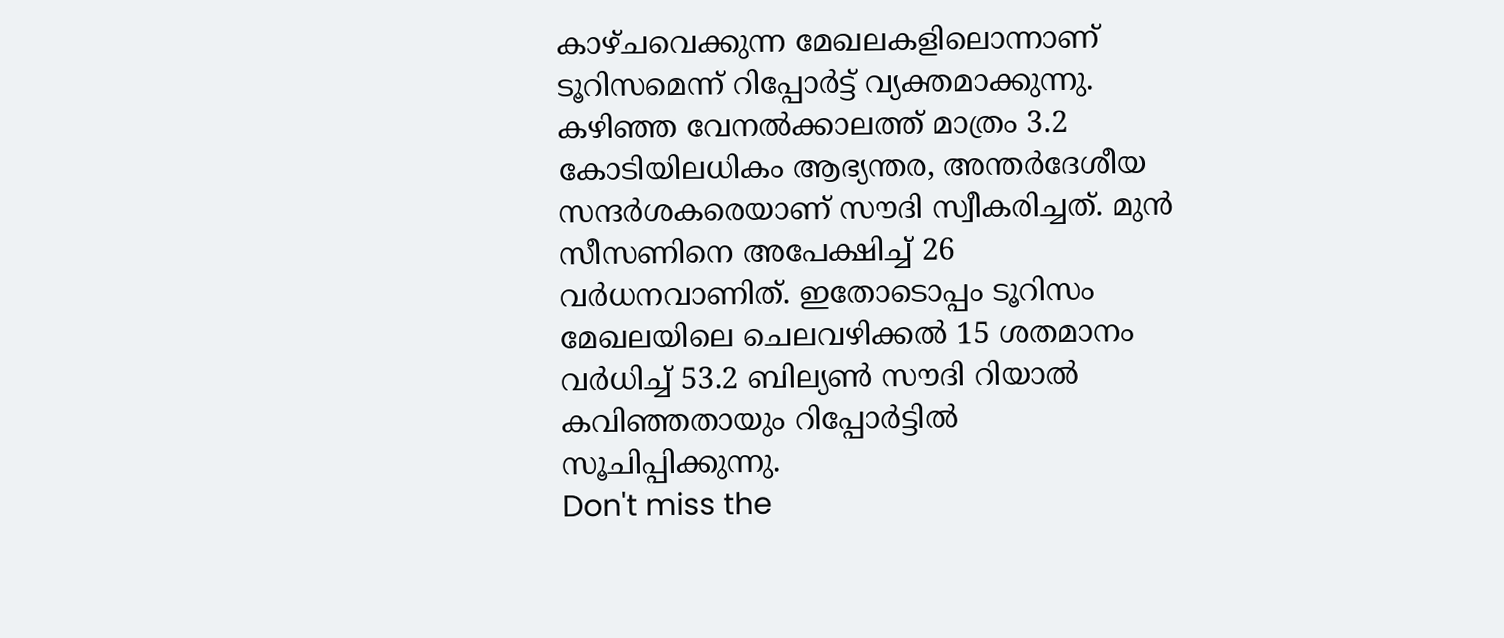കാഴ്ചവെക്കുന്ന മേഖലകളിലൊന്നാണ് ടൂറിസമെന്ന് റിപ്പോർട്ട് വ്യക്തമാക്കുന്നു. കഴിഞ്ഞ വേനൽക്കാലത്ത് മാത്രം 3.2 കോടിയിലധികം ആഭ്യന്തര, അന്തർദേശീയ സന്ദർശകരെയാണ് സൗദി സ്വീകരിച്ചത്. മുൻ സീസണിനെ അപേക്ഷിച്ച് 26 വർധനവാണിത്. ഇതോടൊപ്പം ടൂറിസം മേഖലയിലെ ചെലവഴിക്കൽ 15 ശതമാനം വർധിച്ച് 53.2 ബില്യൺ സൗദി റിയാൽ കവിഞ്ഞതായും റിപ്പോർട്ടിൽ സൂചിപ്പിക്കുന്നു.
Don't miss the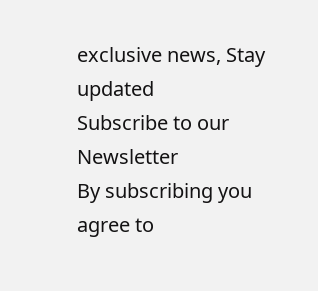exclusive news, Stay updated
Subscribe to our Newsletter
By subscribing you agree to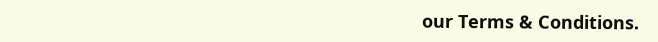our Terms & Conditions.